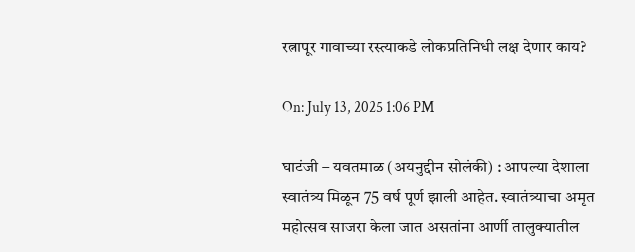रत्नापूर गावाच्या रस्त्याकडे लोकप्रतिनिधी लक्ष देणार काय?

On: July 13, 2025 1:06 PM

घाटंजी – यवतमाळ (अयनुद्दीन सोलंकी) : आपल्या देशाला स्वातंत्र्य मिळून 75 वर्ष पूर्ण झाली आहेत. स्वातंत्र्याचा अमृत महोत्सव साजरा केला जात असतांना आर्णी तालुक्यातील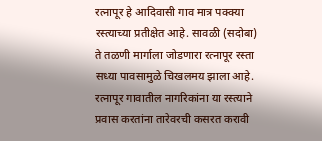रत्नापूर हे आदिवासी गाव मात्र पक्क्या रस्त्याच्या प्रतीक्षेत आहे. सावळी (सदोबा) ते तळणी मार्गाला जोडणारा रत्नापूर रस्ता सध्या पावसामुळे चिखलमय झाला आहे. रत्नापूर गावातील नागरिकांना या रस्त्याने प्रवास करतांना तारेवरची कसरत करावी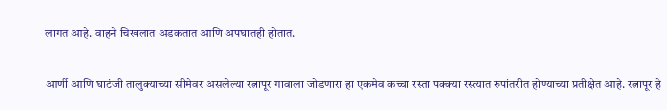लागत आहे. वाहने चिखलात अडकतात आणि अपघातही होतात.

आर्णी आणि घाटंजी तालुक्याच्या सीमेवर असलेल्या रत्नापूर गावाला जोडणारा हा एकमेव कच्चा रस्ता पक्क्या रस्त्यात रुपांतरीत होण्याच्या प्रतीक्षेत आहे. रत्नापूर हे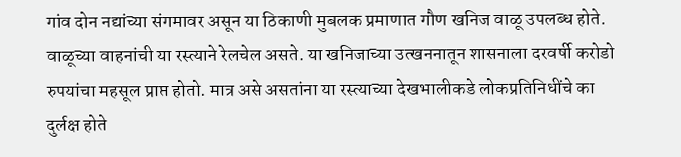गांव दोन नद्यांच्या संगमावर असून या ठिकाणी मुबलक प्रमाणात गौण खनिज वाळू उपलब्ध होते. वाळूच्या वाहनांची या रस्त्याने रेलचेल असते. या खनिजाच्या उत्खननातून शासनाला दरवर्षी करोडो रुपयांचा महसूल प्राप्त होतो. मात्र असे असतांना या रस्त्याच्या देखभालीकडे लोकप्रतिनिधींचे का दुर्लक्ष होते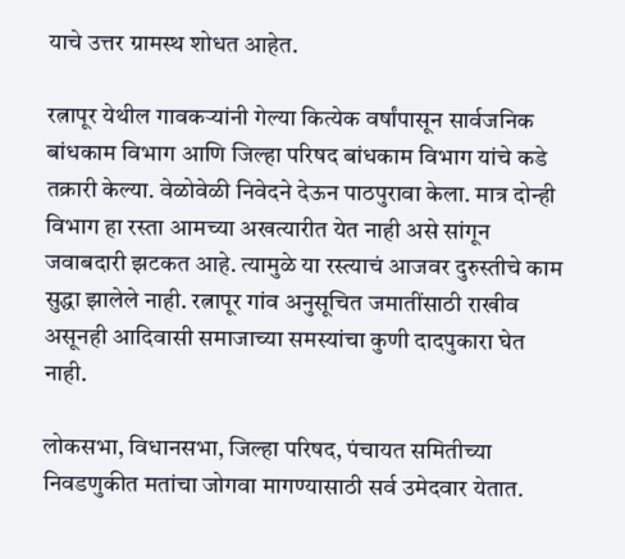याचे उत्तर ग्रामस्थ शोधत आहेत.

रत्नापूर येथील गावकऱ्यांनी गेल्या कित्येक वर्षांपासून सार्वजनिक बांधकाम विभाग आणि जिल्हा परिषद बांधकाम विभाग यांचे कडे तक्रारी केल्या. वेळोवेळी निवेदने देऊन पाठपुरावा केला. मात्र दोन्ही विभाग हा रस्ता आमच्या अखत्यारीत येत नाही असे सांगून जवाबदारी झटकत आहे. त्यामुळे या रस्त्याचं आजवर दुरुस्तीचे काम सुद्धा झालेले नाही. रत्नापूर गांव अनुसूचित जमातींसाठी राखीव असूनही आदिवासी समाजाच्या समस्यांचा कुणी दादपुकारा घेत नाही.

लोकसभा, विधानसभा, जिल्हा परिषद, पंचायत समितीच्या निवडणुकीत मतांचा जोगवा मागण्यासाठी सर्व उमेदवार येतात.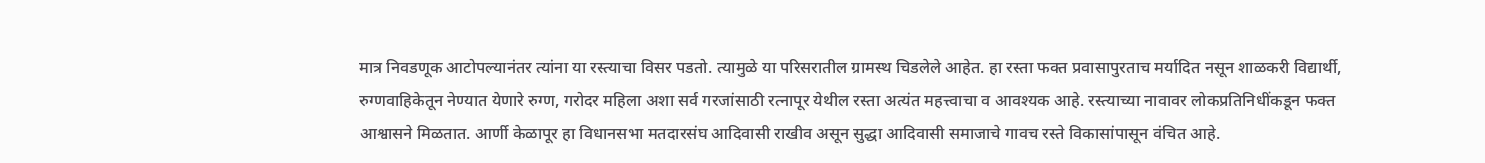मात्र निवडणूक आटोपल्यानंतर त्यांना या रस्त्याचा विसर पडतो. त्यामुळे या परिसरातील ग्रामस्थ चिडलेले आहेत. हा रस्ता फक्त प्रवासापुरताच मर्यादित नसून शाळकरी विद्यार्थी, रुग्णवाहिकेतून नेण्यात येणारे रुग्ण, गरोदर महिला अशा सर्व गरजांसाठी रत्नापूर येथील रस्ता अत्यंत महत्त्वाचा व आवश्यक आहे. रस्त्याच्या नावावर लोकप्रतिनिधींकडून फक्त आश्वासने मिळतात. आर्णी केळापूर हा विधानसभा मतदारसंघ आदिवासी राखीव असून सुद्धा आदिवासी समाजाचे गावच रस्ते विकासांपासून वंचित आहे.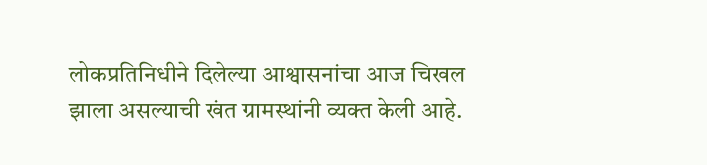लोकप्रतिनिधीने दिलेल्या आश्वासनांचा आज चिखल झाला असल्याची खंत ग्रामस्थांनी व्यक्त केली आहे.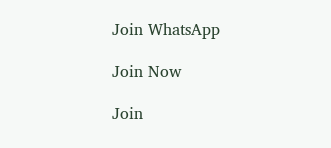Join WhatsApp

Join Now

Join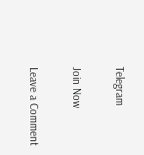Telegram

Join Now

Leave a Comment